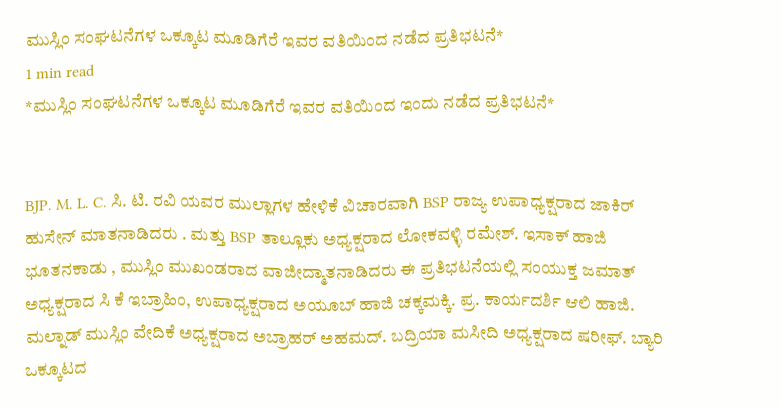ಮುಸ್ಲಿಂ ಸಂಘಟನೆಗಳ ಒಕ್ಕೂಟ ಮೂಡಿಗೆರೆ ಇವರ ವತಿಯಿಂದ ನಡೆದ ಪ್ರತಿಭಟನೆ*
1 min read
*ಮುಸ್ಲಿಂ ಸಂಘಟನೆಗಳ ಒಕ್ಕೂಟ ಮೂಡಿಗೆರೆ ಇವರ ವತಿಯಿಂದ ಇಂದು ನಡೆದ ಪ್ರತಿಭಟನೆ*


BJP. M. L. C. ಸಿ. ಟಿ. ರವಿ ಯವರ ಮುಲ್ಲಾಗಳ ಹೇಳಿಕೆ ವಿಚಾರವಾಗಿ BSP ರಾಜ್ಯ ಉಪಾಧ್ಯಕ್ಷರಾದ ಜಾಕಿರ್ ಹುಸೇನ್ ಮಾತನಾಡಿದರು . ಮತ್ತು BSP ತಾಲ್ಲೂಕು ಅಧ್ಯಕ್ಷರಾದ ಲೋಕವಳ್ಳಿ ರಮೇಶ್. ಇಸಾಕ್ ಹಾಜಿ ಭೂತನಕಾಡು , ಮುಸ್ಲಿಂ ಮುಖಂಡರಾದ ವಾಜೀದ್ಮಾತನಾಡಿದರು ಈ ಪ್ರತಿಭಟನೆಯಲ್ಲಿ ಸಂಯುಕ್ತ ಜಮಾತ್ ಅಧ್ಯಕ್ಷರಾದ ಸಿ ಕೆ ಇಬ್ರಾಹಿಂ, ಉಪಾಧ್ಯಕ್ಷರಾದ ಅಯೂಬ್ ಹಾಜಿ ಚಕ್ಕಮಕ್ಕಿ. ಪ್ರ. ಕಾರ್ಯದರ್ಶಿ ಆಲಿ ಹಾಜಿ. ಮಲ್ನಾಡ್ ಮುಸ್ಲಿಂ ವೇದಿಕೆ ಅಧ್ಯಕ್ಷರಾದ ಅಬ್ರಾಹರ್ ಅಹಮದ್. ಬದ್ರಿಯಾ ಮಸೀದಿ ಅಧ್ಯಕ್ಷರಾದ ಷರೀಫ್. ಬ್ಯಾರಿ ಒಕ್ಕೂಟದ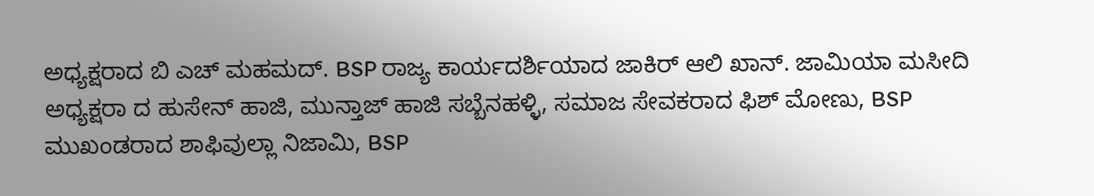ಅಧ್ಯಕ್ಷರಾದ ಬಿ ಎಚ್ ಮಹಮದ್. BSP ರಾಜ್ಯ ಕಾರ್ಯದರ್ಶಿಯಾದ ಜಾಕಿರ್ ಆಲಿ ಖಾನ್. ಜಾಮಿಯಾ ಮಸೀದಿ ಅಧ್ಯಕ್ಷರಾ ದ ಹುಸೇನ್ ಹಾಜಿ, ಮುನ್ತಾಜ್ ಹಾಜಿ ಸಬ್ಬೆನಹಳ್ಳಿ, ಸಮಾಜ ಸೇವಕರಾದ ಫಿಶ್ ಮೋಣು, BSP ಮುಖಂಡರಾದ ಶಾಫಿವುಲ್ಲಾ ನಿಜಾಮಿ, BSP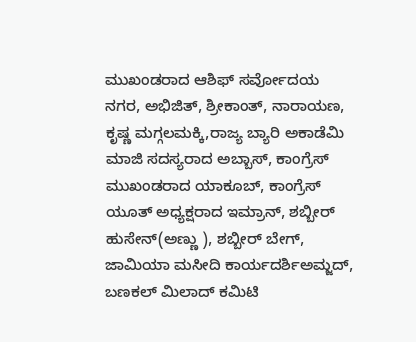ಮುಖಂಡರಾದ ಆಶಿಫ್ ಸರ್ವೋದಯ ನಗರ, ಅಭಿಜಿತ್, ಶ್ರೀಕಾಂತ್, ನಾರಾಯಣ, ಕೃಷ್ಣ ಮಗ್ಗಲಮಕ್ಕಿ,ರಾಜ್ಯ ಬ್ಯಾರಿ ಅಕಾಡೆಮಿ ಮಾಜಿ ಸದಸ್ಯರಾದ ಅಬ್ಬಾಸ್, ಕಾಂಗ್ರೆಸ್ ಮುಖಂಡರಾದ ಯಾಕೂಬ್, ಕಾಂಗ್ರೆಸ್ ಯೂತ್ ಅಧ್ಯಕ್ಷರಾದ ಇಮ್ರಾನ್, ಶಬ್ಬೀರ್ ಹುಸೇನ್(ಅಣ್ಣು ), ಶಬ್ಬೀರ್ ಬೇಗ್, ಜಾಮಿಯಾ ಮಸೀದಿ ಕಾರ್ಯದರ್ಶಿಅಮ್ಜದ್, ಬಣಕಲ್ ಮಿಲಾದ್ ಕಮಿಟಿ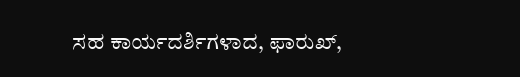ಸಹ ಕಾರ್ಯದರ್ಶಿಗಳಾದ, ಫಾರುಖ್,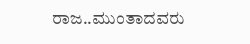ರಾಜ..ಮುಂತಾದವರು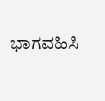ಭಾಗವಹಿಸಿ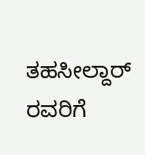ತಹಸೀಲ್ದಾರ್ ರವರಿಗೆ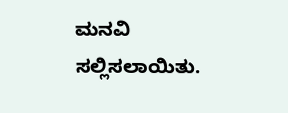ಮನವಿ ಸಲ್ಲಿಸಲಾಯಿತು.